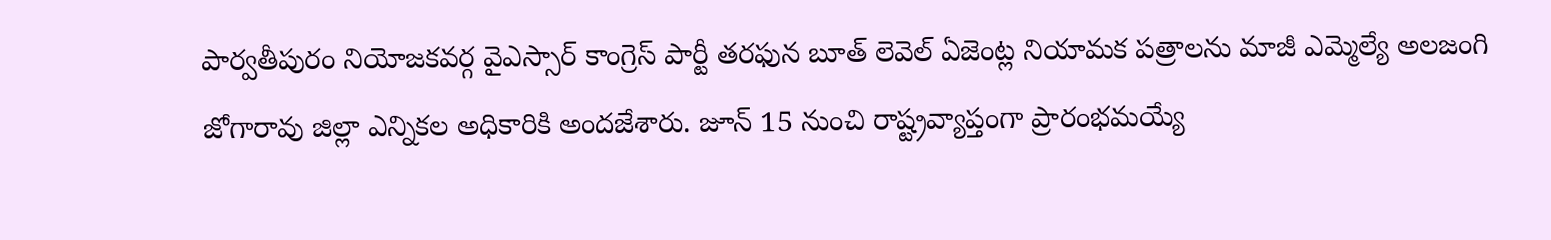పార్వతీపురం నియోజకవర్గ వైఎస్సార్ కాంగ్రెస్ పార్టీ తరఫున బూత్ లెవెల్ ఏజెంట్ల నియామక పత్రాలను మాజీ ఎమ్మెల్యే అలజంగి జోగారావు జిల్లా ఎన్నికల అధికారికి అందజేశారు. జూన్ 15 నుంచి రాష్ట్రవ్యాప్తంగా ప్రారంభమయ్యే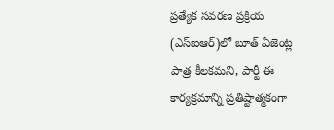ప్రత్యేక సవరణ ప్రక్రియ (ఎస్ఐఆర్)లో బూత్ ఏజెంట్ల పాత్ర కీలకమని, పార్టీ ఈ కార్యక్రమాన్ని ప్రతిష్టాత్మకంగా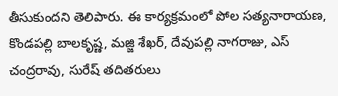తీసుకుందని తెలిపారు. ఈ కార్యక్రమంలో పోల సత్యనారాయణ, కొండపల్లి బాలకృష్ణ, మజ్జి శేఖర్, దేవుపల్లి నాగరాజు, ఎస్ చంద్రరావు, సురేష్ తదితరులు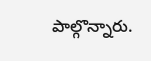పాల్గొన్నారు.